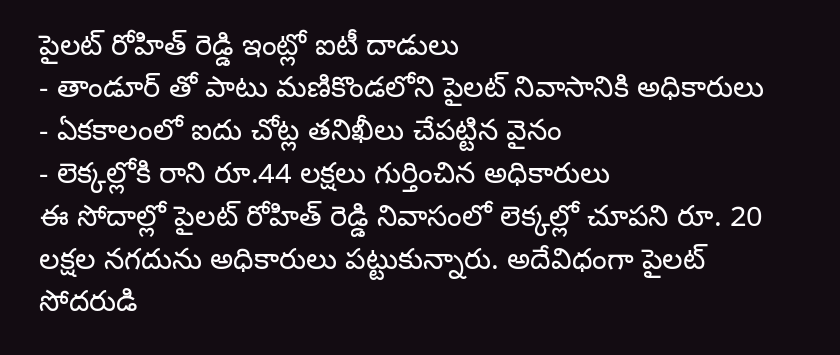పైలట్ రోహిత్ రెడ్డి ఇంట్లో ఐటీ దాడులు
- తాండూర్ తో పాటు మణికొండలోని పైలట్ నివాసానికి అధికారులు
- ఏకకాలంలో ఐదు చోట్ల తనిఖీలు చేపట్టిన వైనం
- లెక్కల్లోకి రాని రూ.44 లక్షలు గుర్తించిన అధికారులు
ఈ సోదాల్లో పైలట్ రోహిత్ రెడ్డి నివాసంలో లెక్కల్లో చూపని రూ. 20 లక్షల నగదును అధికారులు పట్టుకున్నారు. అదేవిధంగా పైలట్ సోదరుడి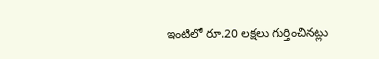ఇంటిలో రూ.20 లక్షలు గుర్తించినట్లు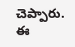చెప్పారు. ఈ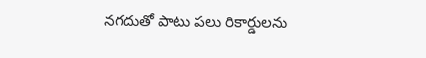నగదుతో పాటు పలు రికార్డులను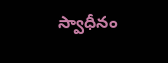స్వాధీనం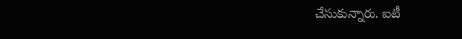చేసుకున్నారు. ఐటీ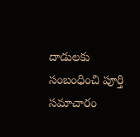దాడులకు సంబంధించి పూర్తి సమాచారం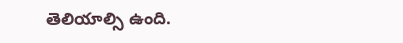తెలియాల్సి ఉంది.